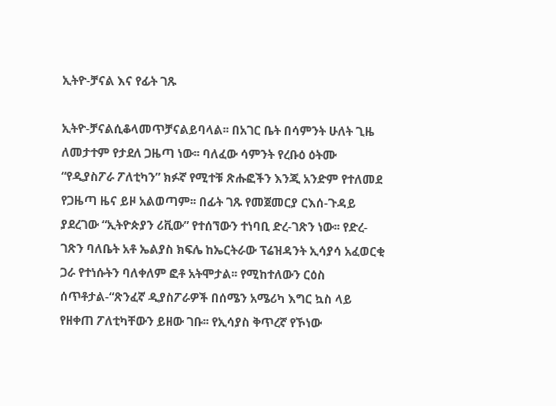ኢትዮ-ቻናል እና የፊት ገጹ

ኢትዮ-ቻናልሲቆላመጥቻናልይባላል፡፡ በአገር ቤት በሳምንት ሁለት ጊዜ ለመታተም የታደለ ጋዜጣ ነው፡፡ ባለፈው ሳምንት የረቡዕ ዕትሙ “የዲያስፖራ ፖለቲካን” ክፉኛ የሚተቹ ጽሑፎችን እንጂ አንድም የተለመደ የጋዜጣ ዜና ይዞ አልወጣም፡፡ በፊት ገጹ የመጀመርያ ርእሰ-ጉዳይ ያደረገው “ኢትዮጵያን ሪቪው” የተሰኘውን ተነባቢ ድረ-ገጽን ነው፡፡ የድረ-ገጽን ባለቤት አቶ ኤልያስ ክፍሌ ከኤርትራው ፕሬዝዳንት ኢሳያሳ አፈወርቂ ጋራ የተነሱትን ባለቀለም ፎቶ አትሞታል፡፡ የሚከተለውን ርዕስ ሰጥቶታል-“ጽንፈኛ ዲያስፖራዎች በሰሜን አሜሪካ እግር ኳስ ላይ የዘቀጠ ፖለቲካቸውን ይዘው ገቡ፡፡ የኢሳያስ ቅጥረኛ የኾነው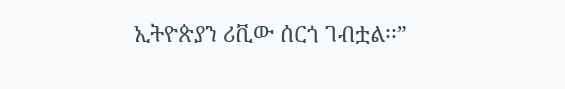ኢትዮጵያን ሪቪው ሰርጎ ገብቷል፡፡”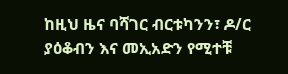ከዚህ ዜና ባሻገር ብርቱካንን፣ ዶ/ር ያዕቆብን እና መኢአድን የሚተቹ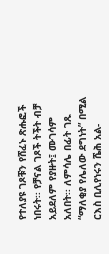የተለያዩ ገጾቹን የሸፈኑ ጽሑፎች ነበሩት፡፡ የቻናል ገጾች ትችት ብቻ አይደለም የያዙት፤ ሙገሳም አለበት፡፡ ለምሳሌ በፊት ገጹ “ማለቂያ የሌለው ደግነት” በሚል ርእስ ቢሊየነሩን ሼሕ አል-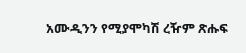አሙዲንን የሚያሞካሽ ረዥም ጽሑፍ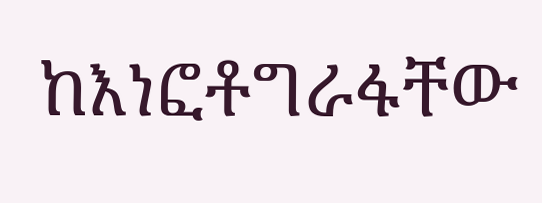ከእነፎቶግራፋቸው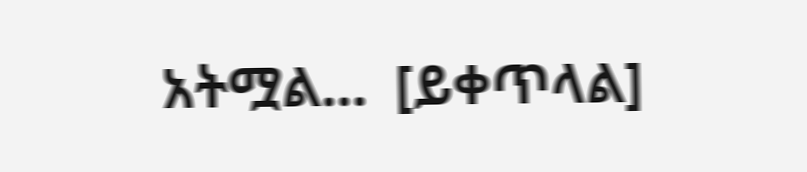አትሟል…  [ይቀጥላል]